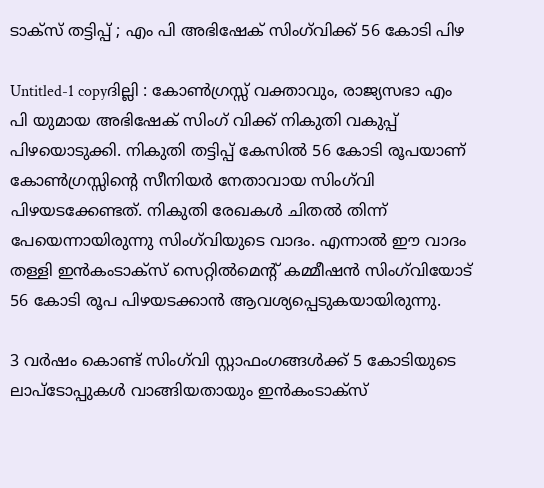ടാക്‌സ്‌ തട്ടിപ്പ്‌ ; എം പി അഭിഷേക്‌ സിംഗ്‌വിക്ക്‌ 56 കോടി പിഴ

Untitled-1 copyദില്ലി : കോണ്‍ഗ്രസ്സ്‌ വക്താവും, രാജ്യസഭാ എം പി യുമായ അഭിഷേക്‌ സിംഗ്‌ വിക്ക്‌ നികുതി വകുപ്പ്‌ പിഴയൊടുക്കി. നികുതി തട്ടിപ്പ്‌ കേസില്‍ 56 കോടി രൂപയാണ്‌ കോണ്‍ഗ്രസ്സിന്റെ സീനിയര്‍ നേതാവായ സിംഗ്‌വി പിഴയടക്കേണ്ടത്‌. നികുതി രേഖകള്‍ ചിതല്‍ തിന്ന്‌ പേയെന്നായിരുന്നു സിംഗ്‌വിയുടെ വാദം. എന്നാല്‍ ഈ വാദം തള്ളി ഇന്‍കംടാക്‌സ്‌ സെറ്റില്‍മെന്റ്‌ കമ്മീഷന്‍ സിംഗ്‌വിയോട്‌ 56 കോടി രൂപ പിഴയടക്കാന്‍ ആവശ്യപ്പെടുകയായിരുന്നു.

3 വര്‍ഷം കൊണ്ട്‌ സിംഗ്‌വി സ്റ്റാഫംഗങ്ങള്‍ക്ക്‌ 5 കോടിയുടെ ലാപ്‌ടോപ്പുകള്‍ വാങ്ങിയതായും ഇന്‍കംടാക്‌സ്‌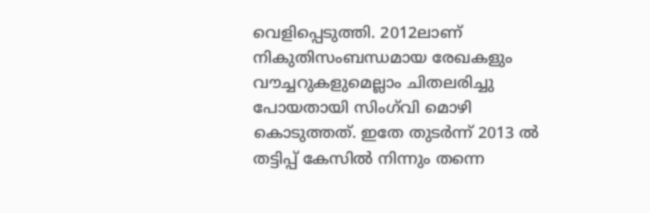വെളിപ്പെടുത്തി. 2012ലാണ്‌ നികുതിസംബന്ധമായ രേഖകളും വൗച്ചറുകളുമെല്ലാം ചിതലരിച്ചു പോയതായി സിംഗ്‌വി മൊഴി കൊടുത്തത്‌. ഇതേ തുടര്‍ന്ന്‌ 2013 ല്‍ തട്ടിപ്പ്‌ കേസില്‍ നിന്നും തന്നെ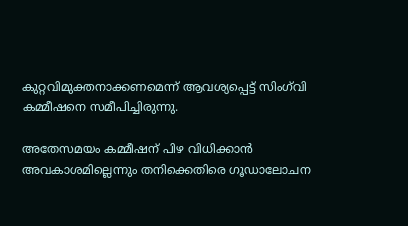കുറ്റവിമുക്തനാക്കണമെന്ന്‌ ആവശ്യപ്പെട്ട്‌ സിംഗ്‌വി കമ്മീഷനെ സമീപിച്ചിരുന്നു.

അതേസമയം കമ്മീഷന്‌ പിഴ വിധിക്കാന്‍ അവകാശമില്ലെന്നും തനിക്കെതിരെ ഗൂഡാലോചന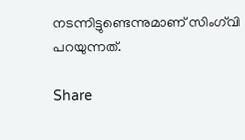നടന്നിട്ടുണ്ടെന്നുമാണ്‌ സിംഗ്‌വി പറയുന്നത്‌.

Share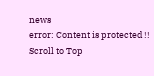news
error: Content is protected !!
Scroll to Top